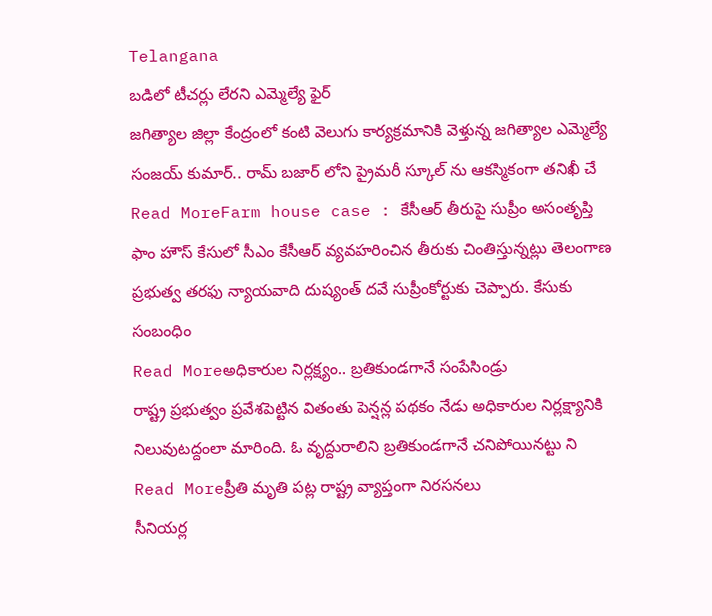Telangana
బడిలో టీచర్లు లేరని ఎమ్మెల్యే ఫైర్
జగిత్యాల జిల్లా కేంద్రంలో కంటి వెలుగు కార్యక్రమానికి వెళ్తున్న జగిత్యాల ఎమ్మెల్యే సంజయ్ కుమార్.. రామ్ బజార్ లోని ప్రైమరీ స్కూల్ ను ఆకస్మికంగా తనిఖీ చే
Read MoreFarm house case : కేసీఆర్ తీరుపై సుప్రీం అసంతృప్తి
ఫాం హౌస్ కేసులో సీఎం కేసీఆర్ వ్యవహరించిన తీరుకు చింతిస్తున్నట్లు తెలంగాణ ప్రభుత్వ తరఫు న్యాయవాది దుష్యంత్ దవే సుప్రీంకోర్టుకు చెప్పారు. కేసుకు సంబంధిం
Read Moreఅధికారుల నిర్లక్ష్యం.. బ్రతికుండగానే సంపేసిండ్రు
రాష్ట్ర ప్రభుత్వం ప్రవేశపెట్టిన వితంతు పెన్షన్ల పథకం నేడు అధికారుల నిర్లక్ష్యానికి నిలువుటద్దంలా మారింది. ఓ వృద్దురాలిని బ్రతికుండగానే చనిపోయినట్టు ని
Read Moreప్రీతి మృతి పట్ల రాష్ట్ర వ్యాప్తంగా నిరసనలు
సీనియర్ల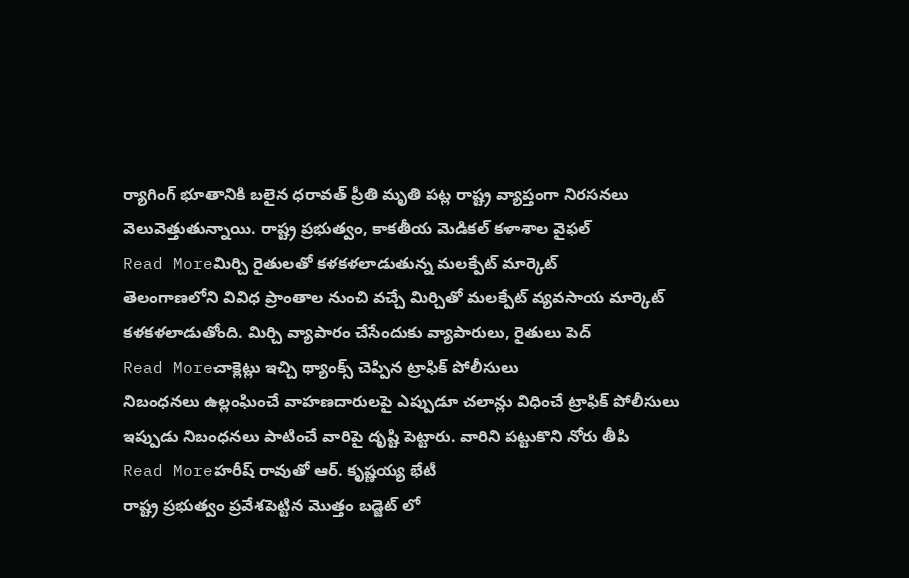ర్యాగింగ్ భూతానికి బలైన ధరావత్ ప్రీతి మృతి పట్ల రాష్ట్ర వ్యాప్తంగా నిరసనలు వెలువెత్తుతున్నాయి. రాష్ట్ర ప్రభుత్వం, కాకతీయ మెడికల్ కళాశాల వైఫల్
Read Moreమిర్చి రైతులతో కళకళలాడుతున్న మలక్పేట్ మార్కెట్
తెలంగాణలోని వివిధ ప్రాంతాల నుంచి వచ్చే మిర్చితో మలక్పేట్ వ్యవసాయ మార్కెట్ కళకళలాడుతోంది. మిర్చి వ్యాపారం చేసేందుకు వ్యాపారులు, రైతులు పెద్
Read Moreచాక్లెట్లు ఇచ్చి థ్యాంక్స్ చెప్పిన ట్రాఫిక్ పోలీసులు
నిబంధనలు ఉల్లంఘించే వాహణదారులపై ఎప్పుడూ చలాన్లు విధించే ట్రాఫిక్ పోలీసులు ఇప్పుడు నిబంధనలు పాటించే వారిపై దృష్టి పెట్టారు. వారిని పట్టుకొని నోరు తీపి
Read Moreహరీష్ రావుతో ఆర్. కృష్ణయ్య భేటీ
రాష్ట్ర ప్రభుత్వం ప్రవేశపెట్టిన మొత్తం బడ్జెట్ లో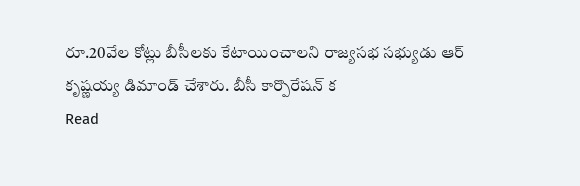రూ.20వేల కోట్లు బీసీలకు కేటాయించాలని రాజ్యసభ సభ్యుడు ఆర్ కృష్ణయ్య డిమాండ్ చేశారు. బీసీ కార్పొరేషన్ క
Read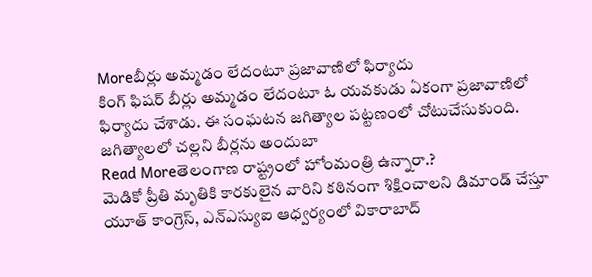Moreబీర్లు అమ్మడం లేదంటూ ప్రజావాణిలో ఫిర్యాదు
కింగ్ ఫిషర్ బీర్లు అమ్మడం లేదంటూ ఓ యవకుడు ఏకంగా ప్రజావాణిలో ఫిర్యాదు చేశాడు. ఈ సంఘటన జగిత్యాల పట్టణంలో చోటుచేసుకుంది. జగిత్యాలలో చల్లని బీర్లను అందుబా
Read Moreతెలంగాణ రాష్ట్రంలో హోంమంత్రి ఉన్నారా.?
మెడికో ప్రీతి మృతికి కారకులైన వారిని కఠినంగా శిక్షించాలని డిమాండ్ చేస్తూ యూత్ కాంగ్రెస్, ఎన్ఎస్యుఐ ఆధ్వర్యంలో వికారాబాద్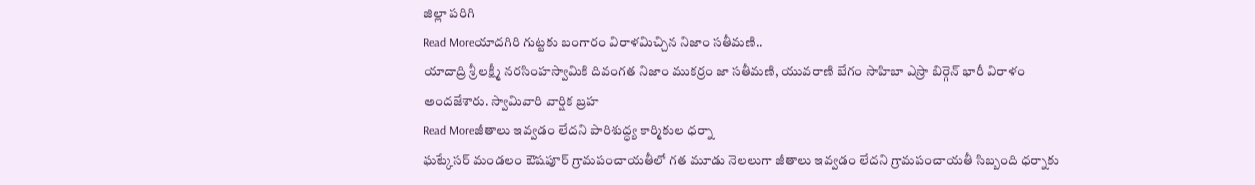జిల్లా పరిగి
Read Moreయాదగిరి గుట్టకు బంగారం విరాళమిచ్చిన నిజాం సతీమణి..
యాదాద్రి శ్రీ లక్ష్మీ నరసింహస్వామికి దివంగత నిజాం ముకర్రం జా సతీమణి, యువరాణి బేగం సాహిబా ఎస్రా బిర్గెన్ భారీ విరాళం అందజేశారు. స్వామివారి వార్షిక బ్రహ
Read Moreజీతాలు ఇవ్వడం లేదని పారిశుద్ధ్య కార్మికుల ధర్నా
ఘట్కేసర్ మండలం ఔషపూర్ గ్రామపంచాయతీలో గత మూడు నెలలుగా జీతాలు ఇవ్వడం లేదని గ్రామపంచాయతీ సిబ్బంది ధర్నాకు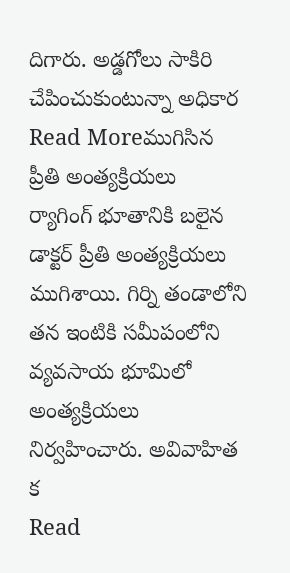దిగారు. అడ్డగోలు సాకిరి చేపించుకుంటున్నా అధికార
Read Moreముగిసిన ప్రీతి అంత్యక్రియలు
ర్యాగింగ్ భూతానికి బలైన డాక్టర్ ప్రీతి అంత్యక్రియలు ముగిశాయి. గిర్ని తండాలోని తన ఇంటికి సమీపంలోని వ్యవసాయ భూమిలో అంత్యక్రియలు నిర్వహించారు. అవివాహిత క
Read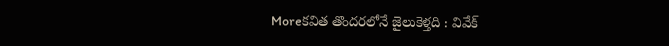Moreకవిత తొందరలోనే జైలుకెళ్తది : వివేక్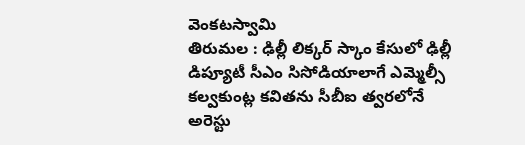వెంకటస్వామి
తిరుమల : ఢిల్లీ లిక్కర్ స్కాం కేసులో ఢిల్లీ డిప్యూటీ సీఎం సిసోడియాలాగే ఎమ్మెల్సీ కల్వకుంట్ల కవితను సీబీఐ త్వరలోనే అరెస్టు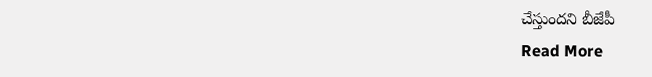చేస్తుందని బీజేపీ
Read More